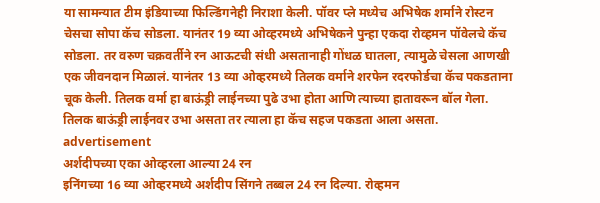या सामन्यात टीम इंडियाच्या फिल्डिंगनेही निराशा केली. पॉवर प्ले मध्येच अभिषेक शर्माने रोस्टन चेसचा सोपा कॅच सोडला. यानंतर 19 व्या ओव्हरमध्ये अभिषेकने पुन्हा एकदा रोव्हमन पॉवेलचे कॅच सोडला. तर वरुण चक्रवर्तीने रन आऊटची संधी असतानाही गोंधळ घातला, त्यामुळे चेसला आणखी एक जीवनदान मिळालं. यानंतर 13 व्या ओव्हरमध्ये तिलक वर्माने शरफेन रदरफोर्डचा कॅच पकडताना चूक केली. तिलक वर्मा हा बाऊंड्री लाईनच्या पुढे उभा होता आणि त्याच्या हातावरून बॉल गेला. तिलक बाऊंड्री लाईनवर उभा असता तर त्याला हा कॅच सहज पकडता आला असता.
advertisement
अर्शदीपच्या एका ओव्हरला आल्या 24 रन
इनिंगच्या 16 व्या ओव्हरमध्ये अर्शदीप सिंगने तब्बल 24 रन दिल्या. रोव्हमन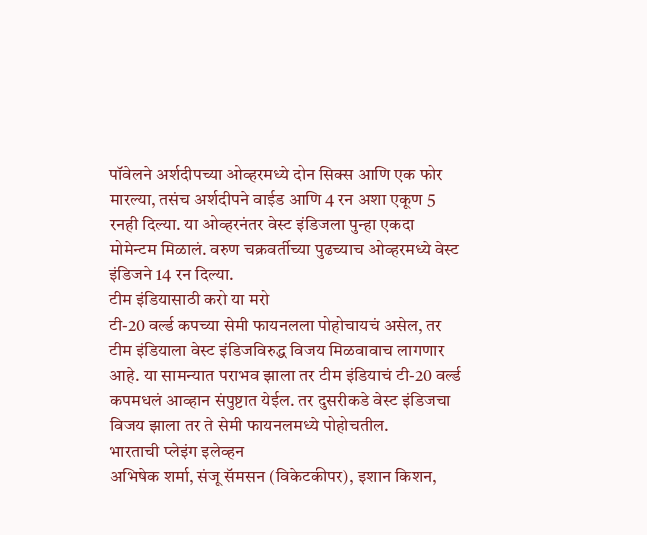पॉवेलने अर्शदीपच्या ओव्हरमध्ये दोन सिक्स आणि एक फोर मारल्या, तसंच अर्शदीपने वाईड आणि 4 रन अशा एकूण 5 रनही दिल्या. या ओव्हरनंतर वेस्ट इंडिजला पुन्हा एकदा मोमेन्टम मिळालं. वरुण चक्रवर्तीच्या पुढच्याच ओव्हरमध्ये वेस्ट इंडिजने 14 रन दिल्या.
टीम इंडियासाठी करो या मरो
टी-20 वर्ल्ड कपच्या सेमी फायनलला पोहोचायचं असेल, तर टीम इंडियाला वेस्ट इंडिजविरुद्ध विजय मिळवावाच लागणार आहे. या सामन्यात पराभव झाला तर टीम इंडियाचं टी-20 वर्ल्ड कपमधलं आव्हान संपुष्टात येईल. तर दुसरीकडे वेस्ट इंडिजचा विजय झाला तर ते सेमी फायनलमध्ये पोहोचतील.
भारताची प्लेइंग इलेव्हन
अभिषेक शर्मा, संजू सॅमसन (विकेटकीपर), इशान किशन,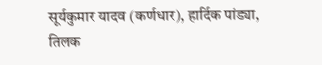सूर्यकुमार यादव (कर्णधार), हार्दिक पांड्या, तिलक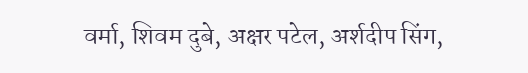वर्मा, शिवम दुबे, अक्षर पटेल, अर्शदीप सिंग,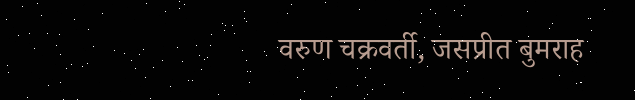वरुण चक्रवर्ती, जसप्रीत बुमराह